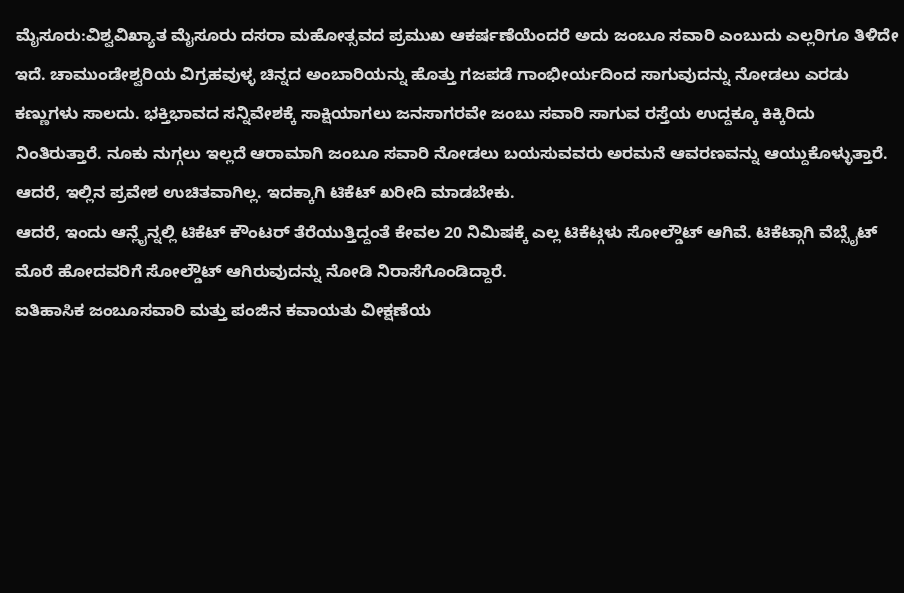ಮೈಸೂರು:ವಿಶ್ವವಿಖ್ಯಾತ ಮೈಸೂರು ದಸರಾ ಮಹೋತ್ಸವದ ಪ್ರಮುಖ ಆಕರ್ಷಣೆಯೆಂದರೆ ಅದು ಜಂಬೂ ಸವಾರಿ ಎಂಬುದು ಎಲ್ಲರಿಗೂ ತಿಳಿದೇ ಇದೆ. ಚಾಮುಂಡೇಶ್ವರಿಯ ವಿಗ್ರಹವುಳ್ಳ ಚಿನ್ನದ ಅಂಬಾರಿಯನ್ನು ಹೊತ್ತು ಗಜಪಡೆ ಗಾಂಭೀರ್ಯದಿಂದ ಸಾಗುವುದನ್ನು ನೋಡಲು ಎರಡು ಕಣ್ಣುಗಳು ಸಾಲದು. ಭಕ್ತಿಭಾವದ ಸನ್ನಿವೇಶಕ್ಕೆ ಸಾಕ್ಷಿಯಾಗಲು ಜನಸಾಗರವೇ ಜಂಬು ಸವಾರಿ ಸಾಗುವ ರಸ್ತೆಯ ಉದ್ದಕ್ಕೂ ಕಿಕ್ಕಿರಿದು ನಿಂತಿರುತ್ತಾರೆ. ನೂಕು ನುಗ್ಗಲು ಇಲ್ಲದೆ ಆರಾಮಾಗಿ ಜಂಬೂ ಸವಾರಿ ನೋಡಲು ಬಯಸುವವರು ಅರಮನೆ ಆವರಣವನ್ನು ಆಯ್ದುಕೊಳ್ಳುತ್ತಾರೆ. ಆದರೆ, ಇಲ್ಲಿನ ಪ್ರವೇಶ ಉಚಿತವಾಗಿಲ್ಲ. ಇದಕ್ಕಾಗಿ ಟಿಕೆಟ್ ಖರೀದಿ ಮಾಡಬೇಕು.
ಆದರೆ, ಇಂದು ಆನ್ಲೈನ್ನಲ್ಲಿ ಟಿಕೆಟ್ ಕೌಂಟರ್ ತೆರೆಯುತ್ತಿದ್ದಂತೆ ಕೇವಲ 20 ನಿಮಿಷಕ್ಕೆ ಎಲ್ಲ ಟಿಕೆಟ್ಗಳು ಸೋಲ್ಡೌಟ್ ಆಗಿವೆ. ಟಿಕೆಟ್ಗಾಗಿ ವೆಬ್ಸೈಟ್ ಮೊರೆ ಹೋದವರಿಗೆ ಸೋಲ್ಡೌಟ್ ಆಗಿರುವುದನ್ನು ನೋಡಿ ನಿರಾಸೆಗೊಂಡಿದ್ದಾರೆ.
ಐತಿಹಾಸಿಕ ಜಂಬೂಸವಾರಿ ಮತ್ತು ಪಂಜಿನ ಕವಾಯತು ವೀಕ್ಷಣೆಯ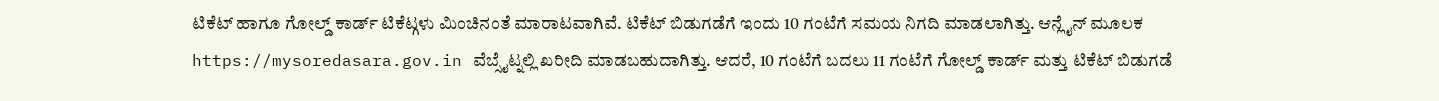ಟಿಕೆಟ್ ಹಾಗೂ ಗೋಲ್ಡ್ ಕಾರ್ಡ್ ಟಿಕೆಟ್ಗಳು ಮಿಂಚಿನಂತೆ ಮಾರಾಟವಾಗಿವೆ. ಟಿಕೆಟ್ ಬಿಡುಗಡೆಗೆ ಇಂದು 10 ಗಂಟೆಗೆ ಸಮಯ ನಿಗದಿ ಮಾಡಲಾಗಿತ್ತು. ಆನ್ಲೈನ್ ಮೂಲಕ https://mysoredasara.gov.in ವೆಬ್ಸೈಟ್ನಲ್ಲಿ ಖರೀದಿ ಮಾಡಬಹುದಾಗಿತ್ತು. ಆದರೆ, 10 ಗಂಟೆಗೆ ಬದಲು 11 ಗಂಟೆಗೆ ಗೋಲ್ಡ್ ಕಾರ್ಡ್ ಮತ್ತು ಟಿಕೆಟ್ ಬಿಡುಗಡೆ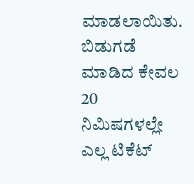ಮಾಡಲಾಯಿತು. ಬಿಡುಗಡೆ ಮಾಡಿದ ಕೇವಲ 20 ನಿಮಿಷಗಳಲ್ಲೇ ಎಲ್ಲ ಟಿಕೆಟ್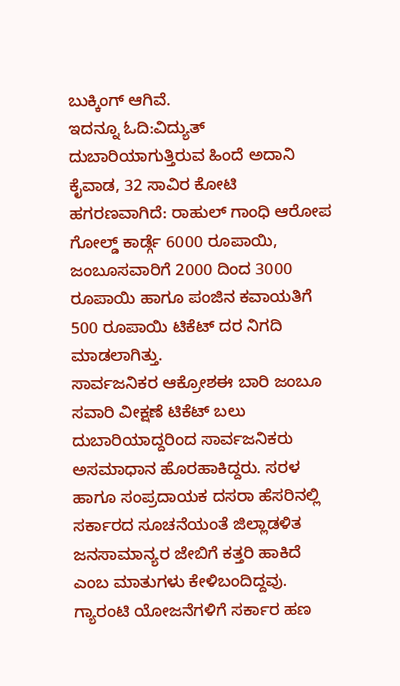ಬುಕ್ಕಿಂಗ್ ಆಗಿವೆ.
ಇದನ್ನೂ ಓದಿ:ವಿದ್ಯುತ್ ದುಬಾರಿಯಾಗುತ್ತಿರುವ ಹಿಂದೆ ಅದಾನಿ ಕೈವಾಡ, 32 ಸಾವಿರ ಕೋಟಿ ಹಗರಣವಾಗಿದೆ: ರಾಹುಲ್ ಗಾಂಧಿ ಆರೋಪ
ಗೋಲ್ಡ್ ಕಾರ್ಡ್ಗೆ 6000 ರೂಪಾಯಿ, ಜಂಬೂಸವಾರಿಗೆ 2000 ದಿಂದ 3000 ರೂಪಾಯಿ ಹಾಗೂ ಪಂಜಿನ ಕವಾಯತಿಗೆ 500 ರೂಪಾಯಿ ಟಿಕೆಟ್ ದರ ನಿಗದಿ ಮಾಡಲಾಗಿತ್ತು.
ಸಾರ್ವಜನಿಕರ ಆಕ್ರೋಶಈ ಬಾರಿ ಜಂಬೂ ಸವಾರಿ ವೀಕ್ಷಣೆ ಟಿಕೆಟ್ ಬಲು ದುಬಾರಿಯಾದ್ದರಿಂದ ಸಾರ್ವಜನಿಕರು ಅಸಮಾಧಾನ ಹೊರಹಾಕಿದ್ದರು. ಸರಳ ಹಾಗೂ ಸಂಪ್ರದಾಯಕ ದಸರಾ ಹೆಸರಿನಲ್ಲಿ ಸರ್ಕಾರದ ಸೂಚನೆಯಂತೆ ಜಿಲ್ಲಾಡಳಿತ ಜನಸಾಮಾನ್ಯರ ಜೇಬಿಗೆ ಕತ್ತರಿ ಹಾಕಿದೆ ಎಂಬ ಮಾತುಗಳು ಕೇಳಿಬಂದಿದ್ದವು. ಗ್ಯಾರಂಟಿ ಯೋಜನೆಗಳಿಗೆ ಸರ್ಕಾರ ಹಣ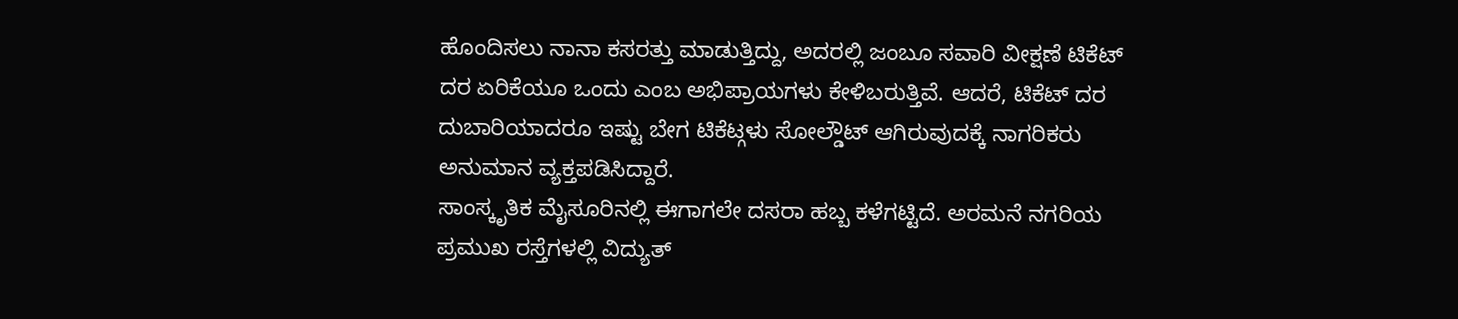ಹೊಂದಿಸಲು ನಾನಾ ಕಸರತ್ತು ಮಾಡುತ್ತಿದ್ದು, ಅದರಲ್ಲಿ ಜಂಬೂ ಸವಾರಿ ವೀಕ್ಷಣೆ ಟಿಕೆಟ್ ದರ ಏರಿಕೆಯೂ ಒಂದು ಎಂಬ ಅಭಿಪ್ರಾಯಗಳು ಕೇಳಿಬರುತ್ತಿವೆ. ಆದರೆ, ಟಿಕೆಟ್ ದರ ದುಬಾರಿಯಾದರೂ ಇಷ್ಟು ಬೇಗ ಟಿಕೆಟ್ಗಳು ಸೋಲ್ಡೌಟ್ ಆಗಿರುವುದಕ್ಕೆ ನಾಗರಿಕರು ಅನುಮಾನ ವ್ಯಕ್ತಪಡಿಸಿದ್ದಾರೆ.
ಸಾಂಸ್ಕೃತಿಕ ಮೈಸೂರಿನಲ್ಲಿ ಈಗಾಗಲೇ ದಸರಾ ಹಬ್ಬ ಕಳೆಗಟ್ಟಿದೆ. ಅರಮನೆ ನಗರಿಯ ಪ್ರಮುಖ ರಸ್ತೆಗಳಲ್ಲಿ ವಿದ್ಯುತ್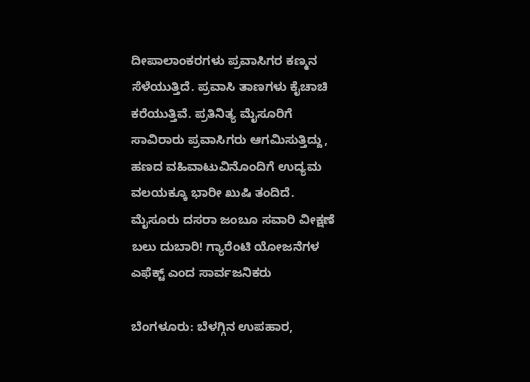ದೀಪಾಲಾಂಕರಗಳು ಪ್ರವಾಸಿಗರ ಕಣ್ಮನ ಸೆಳೆಯುತ್ತಿದೆ. ಪ್ರವಾಸಿ ತಾಣಗಳು ಕೈಚಾಚಿ ಕರೆಯುತ್ತಿವೆ. ಪ್ರತಿನಿತ್ಯ ಮೈಸೂರಿಗೆ ಸಾವಿರಾರು ಪ್ರವಾಸಿಗರು ಆಗಮಿಸುತ್ತಿದ್ದು, ಹಣದ ವಹಿವಾಟುವಿನೊಂದಿಗೆ ಉದ್ಯಮ ವಲಯಕ್ಕೂ ಭಾರೀ ಖುಷಿ ತಂದಿದೆ.
ಮೈಸೂರು ದಸರಾ ಜಂಬೂ ಸವಾರಿ ವೀಕ್ಷಣೆ ಬಲು ದುಬಾರಿ! ಗ್ಯಾರೆಂಟಿ ಯೋಜನೆಗಳ ಎಫೆಕ್ಟ್ ಎಂದ ಸಾರ್ವಜನಿಕರು

ಬೆಂಗಳೂರು: ಬೆಳಗ್ಗಿನ ಉಪಹಾರ,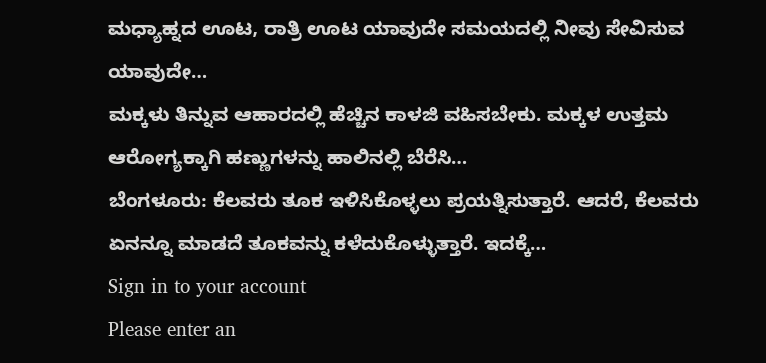ಮಧ್ಯಾಹ್ನದ ಊಟ, ರಾತ್ರಿ ಊಟ ಯಾವುದೇ ಸಮಯದಲ್ಲಿ ನೀವು ಸೇವಿಸುವ ಯಾವುದೇ…
ಮಕ್ಕಳು ತಿನ್ನುವ ಆಹಾರದಲ್ಲಿ ಹೆಚ್ಚಿನ ಕಾಳಜಿ ವಹಿಸಬೇಕು. ಮಕ್ಕಳ ಉತ್ತಮ ಆರೋಗ್ಯಕ್ಕಾಗಿ ಹಣ್ಣುಗಳನ್ನು ಹಾಲಿನಲ್ಲಿ ಬೆರೆಸಿ…
ಬೆಂಗಳೂರು: ಕೆಲವರು ತೂಕ ಇಳಿಸಿಕೊಳ್ಳಲು ಪ್ರಯತ್ನಿಸುತ್ತಾರೆ. ಆದರೆ, ಕೆಲವರು ಏನನ್ನೂ ಮಾಡದೆ ತೂಕವನ್ನು ಕಳೆದುಕೊಳ್ಳುತ್ತಾರೆ. ಇದಕ್ಕೆ…
Sign in to your account
Please enter an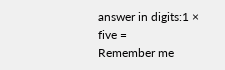answer in digits:1 × five =
Remember me